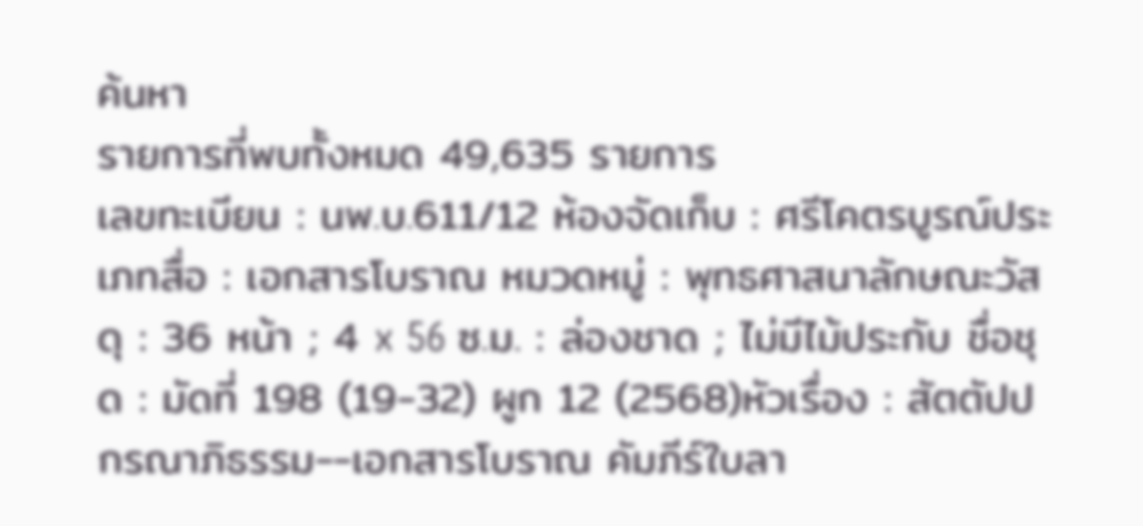ค้นหา
รายการที่พบทั้งหมด 49,635 รายการ
เลขทะเบียน : นพ.บ.611/12 ห้องจัดเก็บ : ศรีโคตรบูรณ์ประเภทสื่อ : เอกสารโบราณ หมวดหมู่ : พุทธศาสนาลักษณะวัสดุ : 36 หน้า ; 4 x 56 ซ.ม. : ล่องชาด ; ไม่มีไม้ประกับ ชื่อชุด : มัดที่ 198 (19-32) ผูก 12 (2568)หัวเรื่อง : สัตตัปปกรณาภิธรรม--เอกสารโบราณ คัมภีร์ใบลา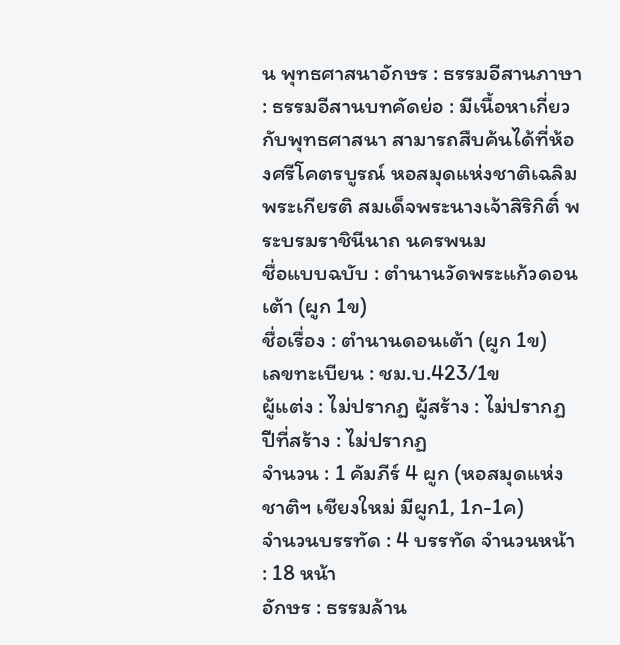น พุทธศาสนาอักษร : ธรรมอีสานภาษา : ธรรมอีสานบทคัดย่อ : มีเนื้อหาเกี่ยวกับพุทธศาสนา สามารถสืบค้นได้ที่ห้องศรีโคตรบูรณ์ หอสมุดแห่งชาติเฉลิมพระเกียรติ สมเด็จพระนางเจ้าสิริกิติ์ พระบรมราชินีนาถ นครพนม
ชื่อแบบฉบับ : ตำนานวัดพระแก้วดอนเต้า (ผูก 1ข)
ชื่อเรื่อง : ตำนานดอนเต้า (ผูก 1ข)
เลขทะเบียน : ชม.บ.423/1ข
ผู้แต่ง : ไม่ปรากฏ ผู้สร้าง : ไม่ปรากฏ ปีที่สร้าง : ไม่ปรากฏ
จำนวน : 1 คัมภีร์ 4 ผูก (หอสมุดแห่งชาติฯ เชียงใหม่ มีผูก1, 1ก-1ค)
จำนวนบรรทัด : 4 บรรทัด จำนวนหน้า : 18 หน้า
อักษร : ธรรมล้าน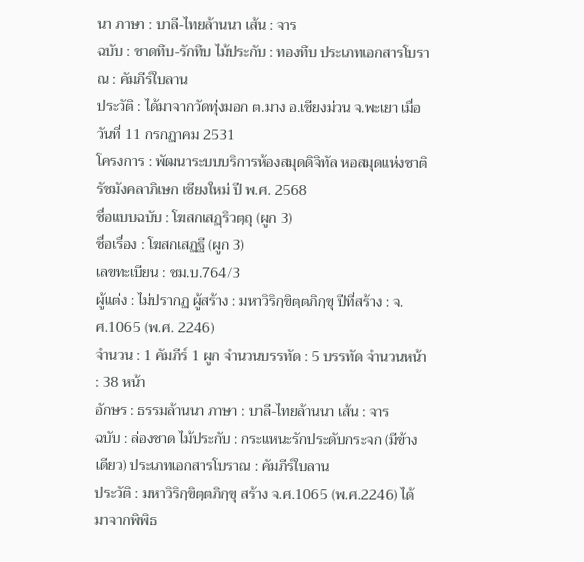นา ภาษา : บาลี-ไทยล้านนา เส้น : จาร
ฉบับ : ชาดทึบ-รักทึบ ไม้ประกับ : ทองทึบ ประเภทเอกสารโบราณ : คัมภีร์ใบลาน
ประวัติ : ได้มาจากวัดทุ่งมอก ต.มาง อ.เชียงม่วน จ.พะเยา เมื่อวันที่ 11 กรกฏาคม 2531
โครงการ : พัฒนาระบบบริการห้องสมุดดิจิทัล หอสมุดแห่งชาติรัชมังคลาภิเษก เชียงใหม่ ปี พ.ศ. 2568
ชื่อแบบฉบับ : โฆสกเสฏฺริวตฺถุ (ผูก 3)
ชื่อเรื่อง : โฆสกเสฏฐี (ผูก 3)
เลขทะเบียน : ชม.บ.764/3
ผู้แต่ง : ไม่ปรากฏ ผู้สร้าง : มหาวิริกฺขิตฺตภิกฺขุ ปีที่สร้าง : จ.ศ.1065 (พ.ศ. 2246)
จำนวน : 1 คัมภีร์ 1 ผูก จำนวนบรรทัด : 5 บรรทัด จำนวนหน้า : 38 หน้า
อักษร : ธรรมล้านนา ภาษา : บาลี-ไทยล้านนา เส้น : จาร
ฉบับ : ล่องชาด ไม้ประกับ : กระแหนะรักประดับกระจก (มีข้างเดียว) ประเภทเอกสารโบราณ : คัมภีร์ใบลาน
ประวัติ : มหาวิริกฺขิตฺตภิกฺขุ สร้าง จ.ศ.1065 (พ.ศ.2246) ได้มาจากพิพิธ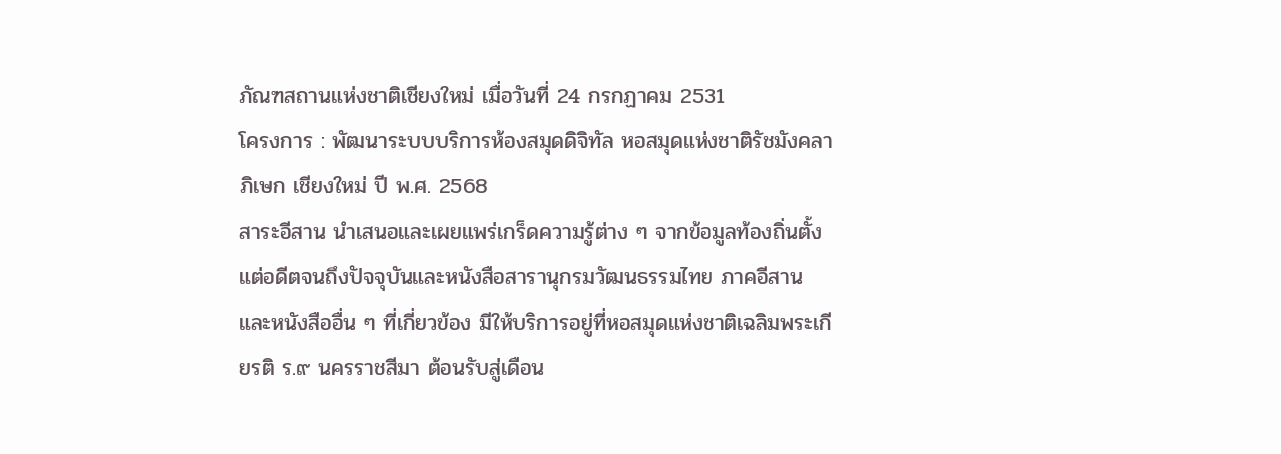ภัณฑสถานแห่งชาติเชียงใหม่ เมื่อวันที่ 24 กรกฏาคม 2531
โครงการ : พัฒนาระบบบริการห้องสมุดดิจิทัล หอสมุดแห่งชาติรัชมังคลาภิเษก เชียงใหม่ ปี พ.ศ. 2568
สาระอีสาน นำเสนอและเผยแพร่เกร็ดความรู้ต่าง ๆ จากข้อมูลท้องถิ่นตั้งแต่อดีตจนถึงปัจจุบันและหนังสือสารานุกรมวัฒนธรรมไทย ภาคอีสาน และหนังสืออื่น ๆ ที่เกี่ยวข้อง มีให้บริการอยู่ที่หอสมุดแห่งชาติเฉลิมพระเกียรติ ร.๙ นครราชสีมา ต้อนรับสู่เดือน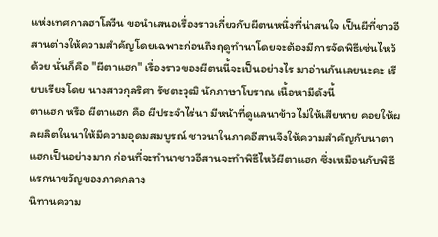แห่งเทศกาลฮาโลวีน ขอนำเสนอเรื่องราวเกี่ยวกับผีตนหนึ่งที่น่าสนใจ เป็นผีที่ชาวอีสานต่างให้ความสำคัญโดยเฉพาะก่อนถึงฤดูทำนาโดยจะต้องมีการจัดพิธีเซ่นไหว้ด้วย นั่นก็คือ "ผีตาแฮก" เรื่องราวของผีตนนี้จะเป็นอย่างไร มาอ่านกันเลยนะคะ เรียบเรียงโดย นางสาวกุลริศา รัชตะวุฒิ นักภาษาโบราณ เนื้อหามีดังนี้
ตาแฮก หรือ ผีตาแฮก คือ ผีประจำไร่นา มีหน้าที่ดูแลนาข้าวไม่ให้เสียหาย คอยให้ผลผลิตในนาให้มีความอุดมสมบูรณ์ ชาวนาในภาคอีสานจึงให้ความสำคัญกับนาตาแฮกเป็นอย่างมาก ก่อนที่จะทำนาชาวอีสานจะทำพิธีไหว้ผีตาแฮก ซึ่งเหมือนกับพิธีแรกนาขวัญของภาคกลาง
นิทานความ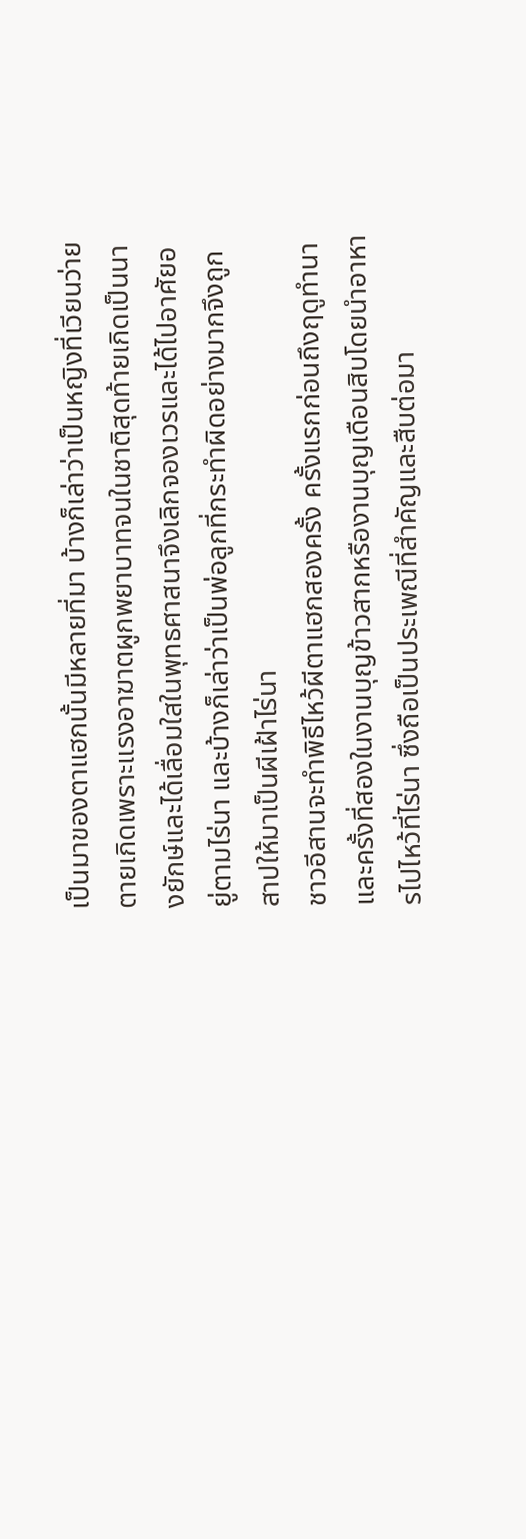เป็นมาของตาแฮกนั้นมีหลายที่มา บ้างก็เล่าว่าเป็นหญิงที่เวียนว่ายตายเกิดเพราะแรงอาฆาตผูกพยาบาทจนในชาติสุดท้ายเกิดเป็นนางยักษ์และได้เลื่อมใสในพุทธศาสนาจึงเลิกจองเวรและได้ไปอาศัยอยู่ตามไร่นา และบ้างก็เล่าว่าเป็นพ่อลูกที่กระทำผิดอย่างมากจึงถูกสาปให้มาเป็นผีเฝ้าไร่นา
ชาวอีสานจะทำพิธีไหว้ผีตาแฮกสองครั้ง ครั้งแรกก่อนถึงฤดูทำนา และครั้งที่สองในงานบุญข้าวสากหรืองานบุญเดือนสิบโดยนำอาหารไปไหว้ที่ไร่นา ซึ่งถือเป็นประเพณีที่สำคัญและสืบต่อมา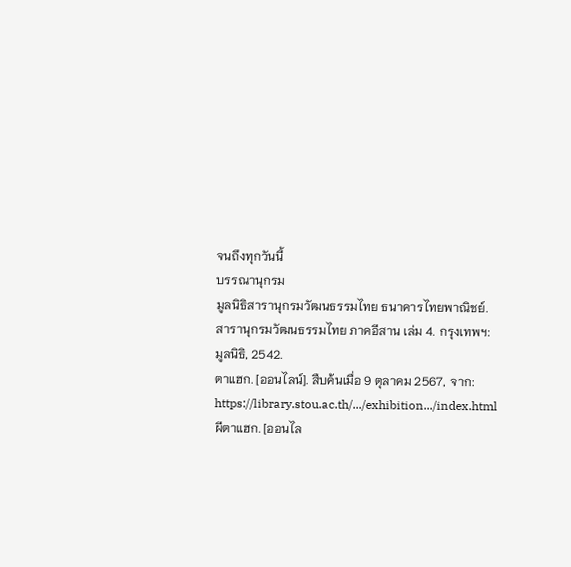จนถึงทุกวันนี้
บรรณานุกรม
มูลนิธิสารานุกรมวัฒนธรรมไทย ธนาคารไทยพาณิชย์. สารานุกรมวัฒนธรรมไทย ภาคอีสาน เล่ม 4. กรุงเทพฯ: มูลนิธิ, 2542.
ตาแฮก. [ออนไลน์]. สืบค้นเมื่อ 9 ตุลาคม 2567, จาก: https://library.stou.ac.th/.../exhibition.../index.html
ผีตาแฮก. [ออนไล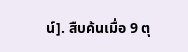น์]. สืบค้นเมื่อ 9 ตุ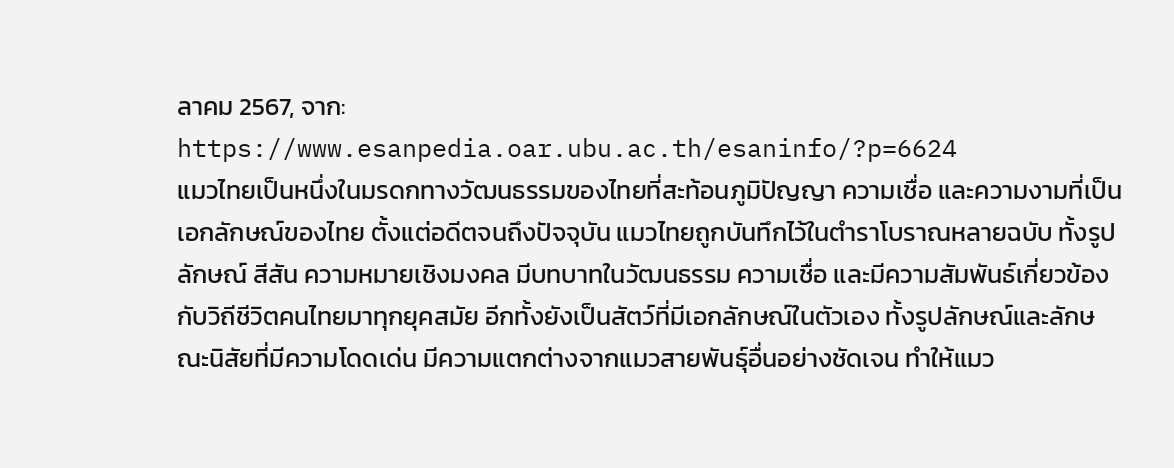ลาคม 2567, จาก: https://www.esanpedia.oar.ubu.ac.th/esaninfo/?p=6624
แมวไทยเป็นหนึ่งในมรดกทางวัฒนธรรมของไทยที่สะท้อนภูมิปัญญา ความเชื่อ และความงามที่เป็นเอกลักษณ์ของไทย ตั้งแต่อดีตจนถึงปัจจุบัน แมวไทยถูกบันทึกไว้ในตำราโบราณหลายฉบับ ทั้งรูปลักษณ์ สีสัน ความหมายเชิงมงคล มีบทบาทในวัฒนธรรม ความเชื่อ และมีความสัมพันธ์เกี่ยวข้องกับวิถีชีวิตคนไทยมาทุกยุคสมัย อีกทั้งยังเป็นสัตว์ที่มีเอกลักษณ์ในตัวเอง ทั้งรูปลักษณ์และลักษณะนิสัยที่มีความโดดเด่น มีความแตกต่างจากแมวสายพันธุ์อื่นอย่างชัดเจน ทำให้แมว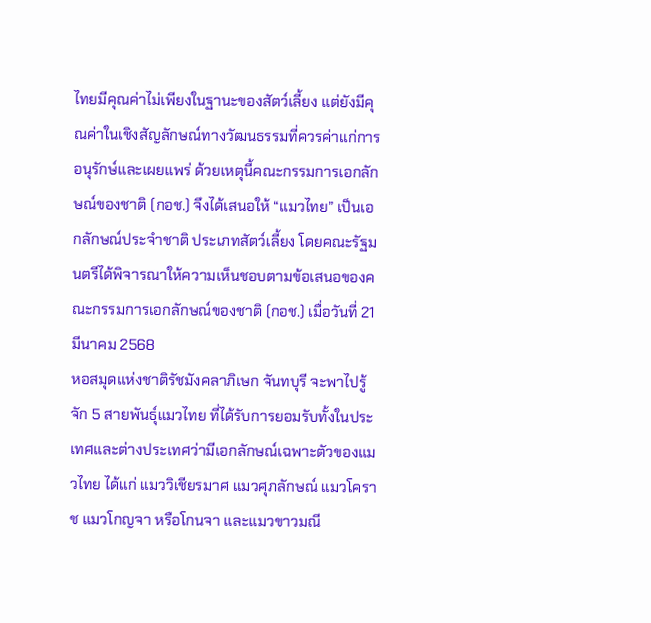ไทยมีคุณค่าไม่เพียงในฐานะของสัตว์เลี้ยง แต่ยังมีคุณค่าในเชิงสัญลักษณ์ทางวัฒนธรรมที่ควรค่าแก่การอนุรักษ์และเผยแพร่ ด้วยเหตุนี้คณะกรรมการเอกลักษณ์ของชาติ (กอช.) จึงได้เสนอให้ “แมวไทย” เป็นเอกลักษณ์ประจำชาติ ประเภทสัตว์เลี้ยง โดยคณะรัฐมนตรีได้พิจารณาให้ความเห็นชอบตามข้อเสนอของคณะกรรมการเอกลักษณ์ของชาติ (กอช.) เมื่อวันที่ 21 มีนาคม 2568
หอสมุดแห่งชาติรัชมังคลาภิเษก จันทบุรี จะพาไปรู้จัก 5 สายพันธุ์แมวไทย ที่ได้รับการยอมรับทั้งในประเทศและต่างประเทศว่ามีเอกลักษณ์เฉพาะตัวของแมวไทย ได้แก่ แมววิเชียรมาศ แมวศุภลักษณ์ แมวโคราช แมวโกญจา หรือโกนจา และแมวขาวมณี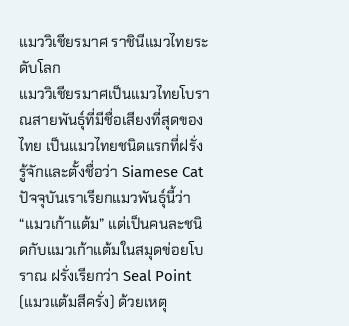แมววิเชียรมาศ ราชินีแมวไทยระดับโลก
แมววิเชียรมาศเป็นแมวไทยโบราณสายพันธุ์ที่มีชื่อเสียงที่สุดของไทย เป็นแมวไทยชนิดแรกที่ฝรั่งรู้จักและตั้งชื่อว่า Siamese Cat ปัจจุบันเราเรียกแมวพันธุ์นี้ว่า “แมวเก้าแต้ม” แต่เป็นคนละชนิดกับแมวเก้าแต้มในสมุดข่อยโบราณ ฝรั่งเรียกว่า Seal Point (แมวแต้มสีครั่ง) ด้วยเหตุ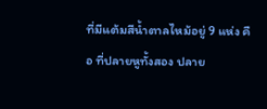ที่มีแต้มสีน้ำตาลไหม้อยู่ 9 แห่ง คือ ที่ปลายหูทั้งสอง ปลาย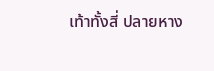เท้าทั้งสี่ ปลายหาง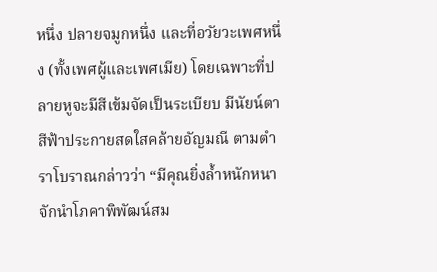หนึ่ง ปลายจมูกหนึ่ง และที่อวัยวะเพศหนึ่ง (ทั้งเพศผู้และเพศเมีย) โดยเฉพาะที่ปลายหูจะมีสีเข้มจัดเป็นระเบียบ มีนัยน์ตาสีฟ้าประกายสดใสคล้ายอัญมณี ตามตำราโบราณกล่าวว่า “มีคุณยิ่งล้ำหนักหนา จักนำโภคาพิพัฒน์สม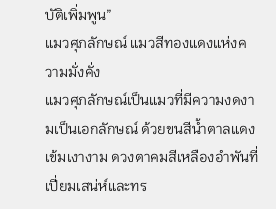บัติเพิ่มพูน”
แมวศุภลักษณ์ แมวสีทองแดงแห่งความมั่งคั่ง
แมวศุภลักษณ์เป็นแมวที่มีความงดงามเป็นเอกลักษณ์ ด้วยขนสีน้ำตาลแดงเข้มเงางาม ดวงตาคมสีเหลืองอำพันที่เปี่ยมเสน่ห์และทร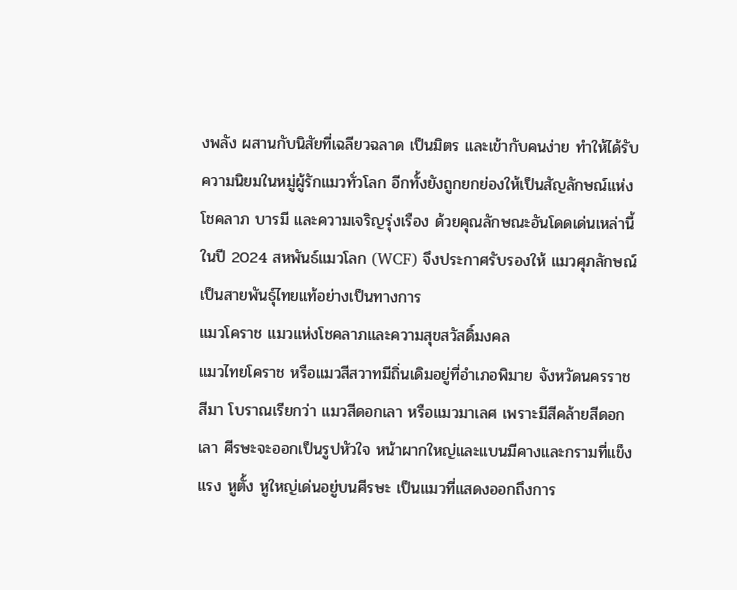งพลัง ผสานกับนิสัยที่เฉลียวฉลาด เป็นมิตร และเข้ากับคนง่าย ทำให้ได้รับความนิยมในหมู่ผู้รักแมวทั่วโลก อีกทั้งยังถูกยกย่องให้เป็นสัญลักษณ์แห่งโชคลาภ บารมี และความเจริญรุ่งเรือง ด้วยคุณลักษณะอันโดดเด่นเหล่านี้ ในปี 2024 สหพันธ์แมวโลก (WCF) จึงประกาศรับรองให้ แมวศุภลักษณ์เป็นสายพันธุ์ไทยแท้อย่างเป็นทางการ
แมวโคราช แมวแห่งโชคลาภและความสุขสวัสดิ์มงคล
แมวไทยโคราช หรือแมวสีสวาทมีถิ่นเดิมอยู่ที่อำเภอพิมาย จังหวัดนครราชสีมา โบราณเรียกว่า แมวสีดอกเลา หรือแมวมาเลศ เพราะมีสีคล้ายสีดอกเลา ศีรษะจะออกเป็นรูปหัวใจ หน้าผากใหญ่และแบนมีคางและกรามที่แข็งแรง หูตั้ง หูใหญ่เด่นอยู่บนศีรษะ เป็นแมวที่แสดงออกถึงการ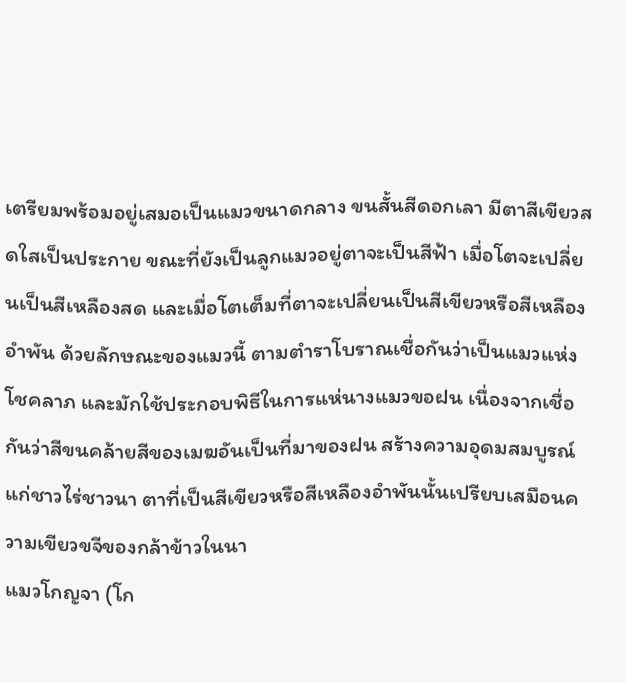เตรียมพร้อมอยู่เสมอเป็นแมวขนาดกลาง ขนสั้นสีดอกเลา มีตาสีเขียวสดใสเป็นประกาย ขณะที่ยังเป็นลูกแมวอยู่ตาจะเป็นสีฟ้า เมื่อโตจะเปลี่ยนเป็นสีเหลืองสด และเมื่อโตเต็มที่ตาจะเปลี่ยนเป็นสีเขียวหรือสีเหลืองอำพัน ด้วยลักษณะของแมวนี้ ตามตำราโบราณเชื่อกันว่าเป็นแมวแห่งโชคลาภ และมักใช้ประกอบพิธีในการแห่นางแมวขอฝน เนื่องจากเชื่อกันว่าสีขนคล้ายสีของเมฆอันเป็นที่มาของฝน สร้างความอุดมสมบูรณ์แก่ชาวไร่ชาวนา ตาที่เป็นสีเขียวหรือสีเหลืองอำพันนั้นเปรียบเสมือนความเขียวขจีของกล้าข้าวในนา
แมวโกญจา (โก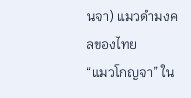นจา) แมวดำมงคลของไทย
“แมวโกญจา” ใน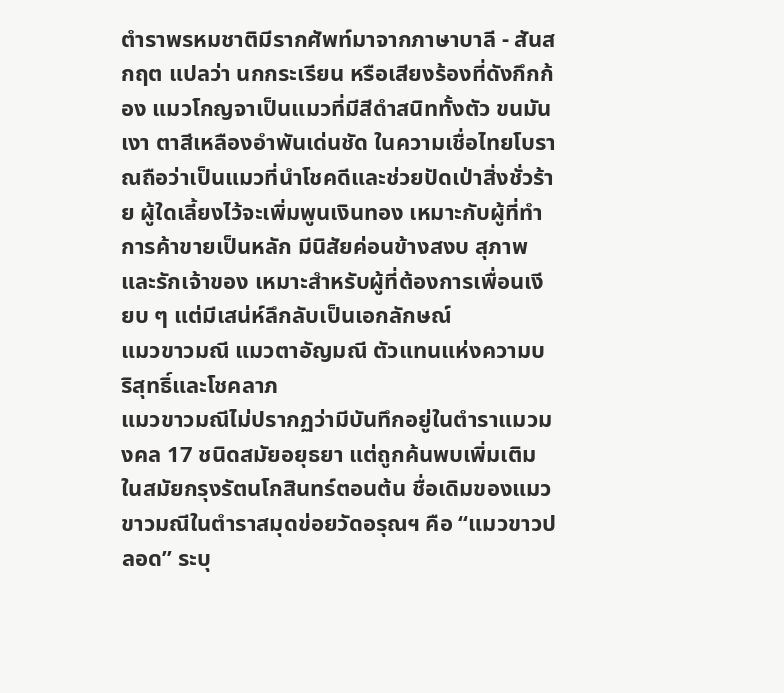ตำราพรหมชาติมีรากศัพท์มาจากภาษาบาลี - สันสกฤต แปลว่า นกกระเรียน หรือเสียงร้องที่ดังกึกก้อง แมวโกญจาเป็นแมวที่มีสีดำสนิททั้งตัว ขนมันเงา ตาสีเหลืองอำพันเด่นชัด ในความเชื่อไทยโบราณถือว่าเป็นแมวที่นำโชคดีและช่วยปัดเป่าสิ่งชั่วร้าย ผู้ใดเลี้ยงไว้จะเพิ่มพูนเงินทอง เหมาะกับผู้ที่ทำการค้าขายเป็นหลัก มีนิสัยค่อนข้างสงบ สุภาพ และรักเจ้าของ เหมาะสำหรับผู้ที่ต้องการเพื่อนเงียบ ๆ แต่มีเสน่ห์ลึกลับเป็นเอกลักษณ์
แมวขาวมณี แมวตาอัญมณี ตัวแทนแห่งความบริสุทธิ์และโชคลาภ
แมวขาวมณีไม่ปรากฏว่ามีบันทึกอยู่ในตำราแมวมงคล 17 ชนิดสมัยอยุธยา แต่ถูกค้นพบเพิ่มเติมในสมัยกรุงรัตนโกสินทร์ตอนต้น ชื่อเดิมของแมวขาวมณีในตำราสมุดข่อยวัดอรุณฯ คือ “แมวขาวปลอด” ระบุ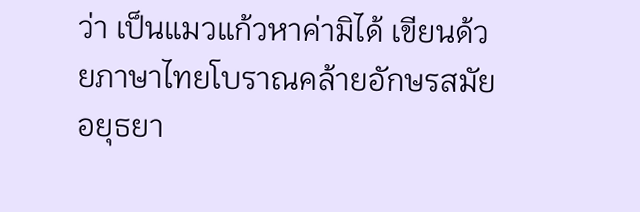ว่า เป็นแมวแก้วหาค่ามิได้ เขียนด้วยภาษาไทยโบราณคล้ายอักษรสมัยอยุธยา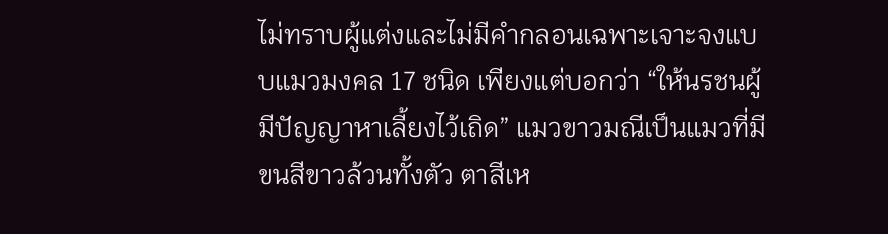ไม่ทราบผู้แต่งและไม่มีคำกลอนเฉพาะเจาะจงแบบแมวมงคล 17 ชนิด เพียงแต่บอกว่า “ให้นรชนผู้มีปัญญาหาเลี้ยงไว้เถิด” แมวขาวมณีเป็นแมวที่มีขนสีขาวล้วนทั้งตัว ตาสีเห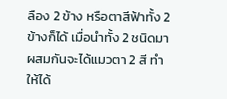ลือง 2 ข้าง หรือตาสีฟ้าทั้ง 2 ข้างก็ได้ เมื่อนำทั้ง 2 ชนิดมาผสมกันจะได้แมวตา 2 สี ทำให้ได้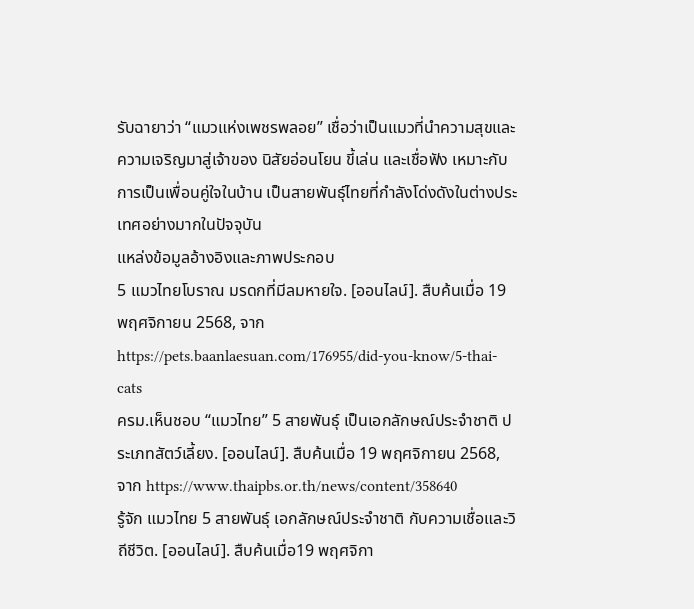รับฉายาว่า “แมวแห่งเพชรพลอย” เชื่อว่าเป็นแมวที่นำความสุขและความเจริญมาสู่เจ้าของ นิสัยอ่อนโยน ขี้เล่น และเชื่อฟัง เหมาะกับการเป็นเพื่อนคู่ใจในบ้าน เป็นสายพันธุ์ไทยที่กำลังโด่งดังในต่างประเทศอย่างมากในปัจจุบัน
แหล่งข้อมูลอ้างอิงและภาพประกอบ
5 แมวไทยโบราณ มรดกที่มีลมหายใจ. [ออนไลน์]. สืบค้นเมื่อ 19 พฤศจิกายน 2568, จาก https://pets.baanlaesuan.com/176955/did-you-know/5-thai-cats
ครม.เห็นชอบ “แมวไทย” 5 สายพันธุ์ เป็นเอกลักษณ์ประจำชาติ ประเภทสัตว์เลี้ยง. [ออนไลน์]. สืบค้นเมื่อ 19 พฤศจิกายน 2568, จาก https://www.thaipbs.or.th/news/content/358640
รู้จัก แมวไทย 5 สายพันธุ์ เอกลักษณ์ประจำชาติ กับความเชื่อและวิถีชีวิต. [ออนไลน์]. สืบค้นเมื่อ19 พฤศจิกา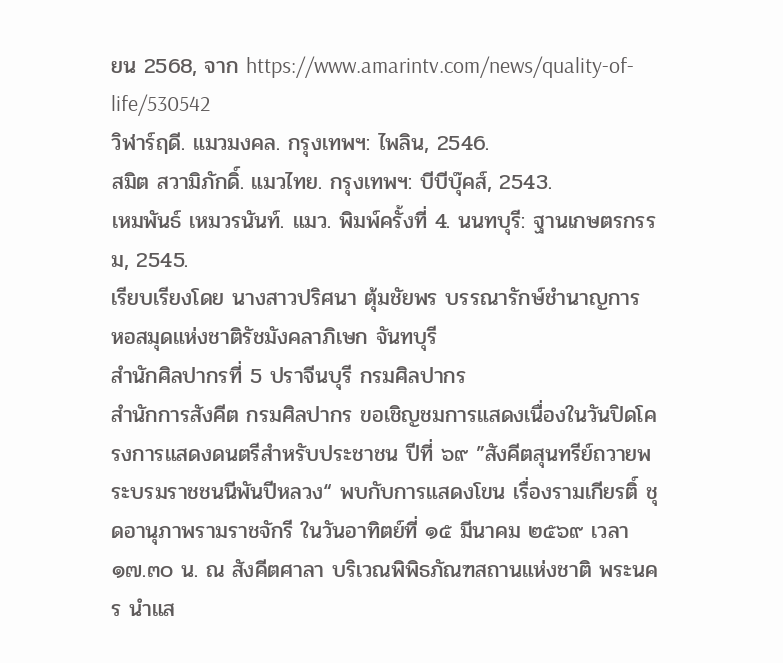ยน 2568, จาก https://www.amarintv.com/news/quality-of-life/530542
วิฬาร์ฤดี. แมวมงคล. กรุงเทพฯ: ไพลิน, 2546.
สมิต สวามิภักดิ์. แมวไทย. กรุงเทพฯ: บีบีบุ๊คส์, 2543.
เหมพันธ์ เหมวรนันท์. แมว. พิมพ์ครั้งที่ 4. นนทบุรี: ฐานเกษตรกรรม, 2545.
เรียบเรียงโดย นางสาวปริศนา ตุ้มชัยพร บรรณารักษ์ชำนาญการ
หอสมุดแห่งชาติรัชมังคลาภิเษก จันทบุรี
สำนักศิลปากรที่ 5 ปราจีนบุรี กรมศิลปากร
สำนักการสังคีต กรมศิลปากร ขอเชิญชมการแสดงเนื่องในวันปิดโครงการแสดงดนตรีสำหรับประชาชน ปีที่ ๖๙ ”สังคีตสุนทรีย์ถวายพระบรมราชชนนีพันปีหลวง“ พบกับการแสดงโขน เรื่องรามเกียรติ์ ชุดอานุภาพรามราชจักรี ในวันอาทิตย์ที่ ๑๕ มีนาคม ๒๕๖๙ เวลา ๑๗.๓๐ น. ณ สังคีตศาลา บริเวณพิพิธภัณฑสถานแห่งชาติ พระนคร นำแส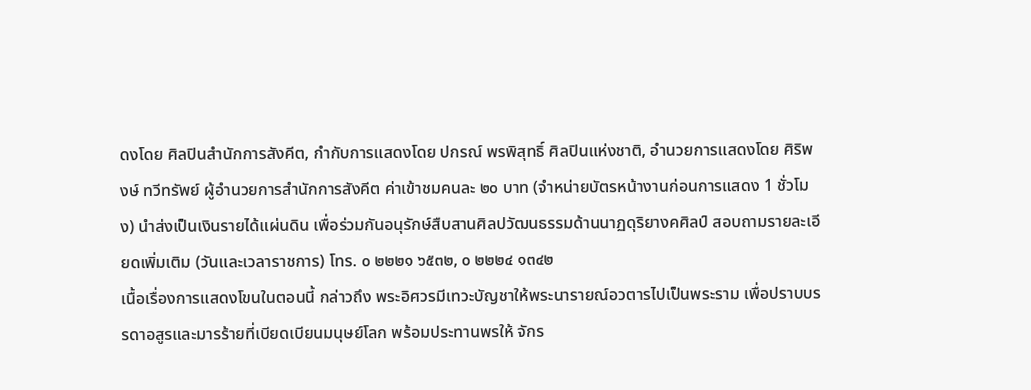ดงโดย ศิลปินสำนักการสังคีต, กำกับการแสดงโดย ปกรณ์ พรพิสุทธิ์ ศิลปินแห่งชาติ, อำนวยการแสดงโดย ศิริพงษ์ ทวีทรัพย์ ผู้อำนวยการสำนักการสังคีต ค่าเข้าชมคนละ ๒๐ บาท (จำหน่ายบัตรหน้างานก่อนการแสดง 1 ชั่วโมง) นำส่งเป็นเงินรายได้แผ่นดิน เพื่อร่วมกันอนุรักษ์สืบสานศิลปวัฒนธรรมด้านนาฏดุริยางคศิลป์ สอบถามรายละเอียดเพิ่มเติม (วันและเวลาราชการ) โทร. ๐ ๒๒๒๑ ๖๕๓๒, ๐ ๒๒๒๔ ๑๓๔๒
เนื้อเรื่องการแสดงโขนในตอนนี้ กล่าวถึง พระอิศวรมีเทวะบัญชาให้พระนารายณ์อวตารไปเป็นพระราม เพื่อปราบบรรดาอสูรและมารร้ายที่เบียดเบียนมนุษย์โลก พร้อมประทานพรให้ จักร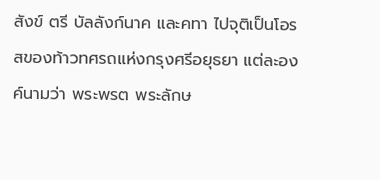สังข์ ตรี บัลลังก์นาค และคทา ไปจุติเป็นโอรสของท้าวทศรถแห่งกรุงศรีอยุธยา แต่ละองค์นามว่า พระพรต พระลักษ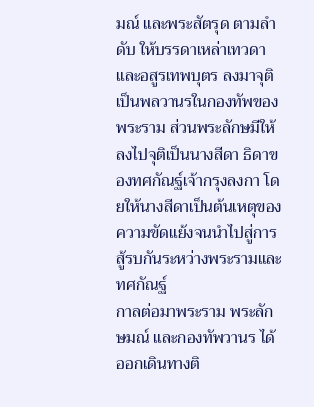มณ์ และพระสัตรุด ตามลำดับ ให้บรรดาเหล่าเทวดาและอสูรเทพบุตร ลงมาจุติเป็นพลวานรในกองทัพของพระราม ส่วนพระลักษมีให้ลงไปจุติเป็นนางสีดา ธิดาของทศกัณฐ์เจ้ากรุงลงกา โดยให้นางสีดาเป็นต้นเหตุของความขัดแย้งจนนำไปสู่การสู้รบกันระหว่างพระรามและทศกัณฐ์
กาลต่อมาพระราม พระลักษมณ์ และกองทัพวานร ได้ออกเดินทางติ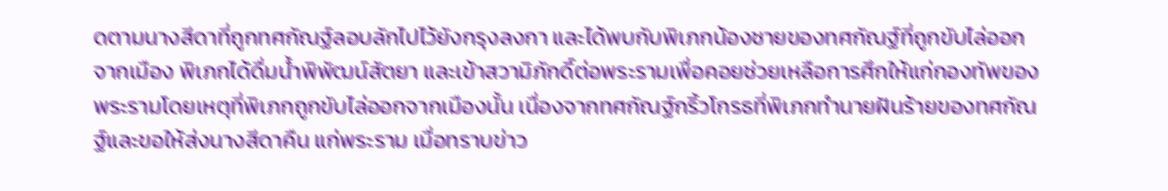ดตามนางสีดาที่ถูกทศกัณฐ์ลอบลักไปไว้ยังกรุงลงกา และได้พบกับพิเภกน้องชายของทศกัณฐ์ที่ถูกขับไล่ออกจากเมือง พิเภกได้ดื่มน้ำพิพัฒน์สัตยา และเข้าสวามิภักดิ์ต่อพระรามเพื่อคอยช่วยเหลือการศึกให้แก่กองทัพของพระรามโดยเหตุที่พิเภกถูกขับไล่ออกจากเมืองนั้น เนื่องจากทศกัณฐ์กริ้วโกรธที่พิเภกทำนายฝันร้ายของทศกัณฐ์และขอให้ส่งนางสีดาคืน แก่พระราม เมื่อทราบข่าว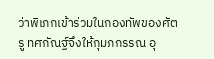ว่าพิเภกเข้าร่วมในกองทัพของศัตรู ทศกัณฐ์จึงให้กุมภกรรณ อุ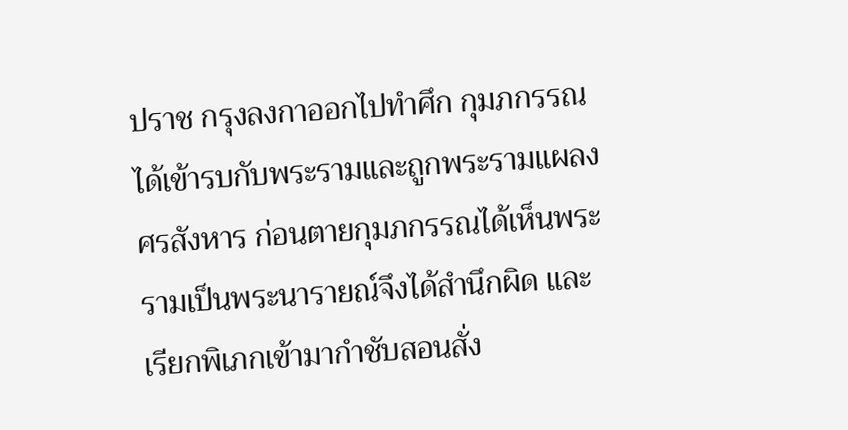ปราช กรุงลงกาออกไปทำศึก กุมภกรรณได้เข้ารบกับพระรามและถูกพระรามแผลงศรสังหาร ก่อนตายกุมภกรรณได้เห็นพระรามเป็นพระนารายณ์จึงได้สำนึกผิด และเรียกพิเภกเข้ามากำชับสอนสั่ง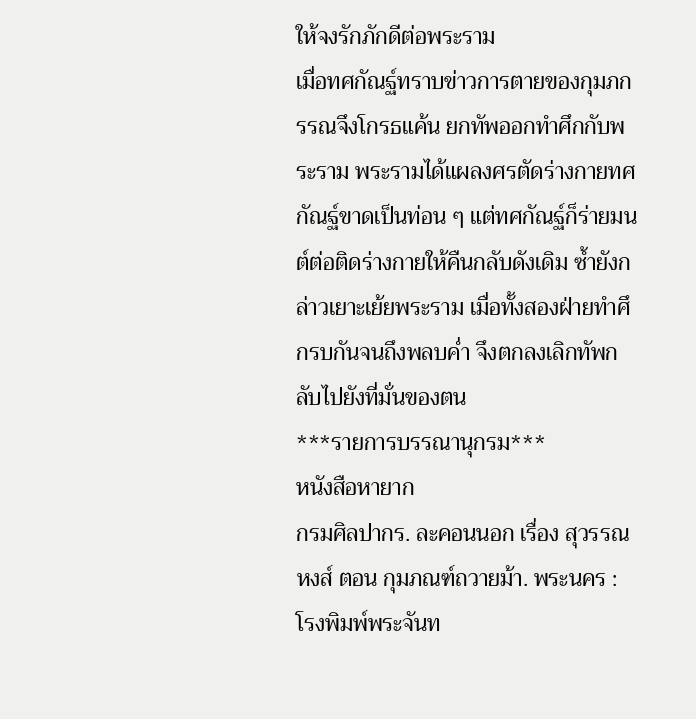ให้จงรักภักดีต่อพระราม
เมื่อทศกัณฐ์ทราบข่าวการตายของกุมภกรรณจึงโกรธแค้น ยกทัพออกทำศึกกับพระราม พระรามได้แผลงศรตัดร่างกายทศกัณฐ์ขาดเป็นท่อน ๆ แต่ทศกัณฐ์ก็ร่ายมนต์ต่อติดร่างกายให้คืนกลับดังเดิม ซ้ำยังกล่าวเยาะเย้ยพระราม เมื่อทั้งสองฝ่ายทำศึกรบกันจนถึงพลบค่ำ จึงตกลงเลิกทัพกลับไปยังที่มั่นของตน
***รายการบรรณานุกรม***
หนังสือหายาก
กรมศิลปากร. ละคอนนอก เรื่อง สุวรรณหงส์ ตอน กุมภณฑ์ถวายม้า. พระนคร : โรงพิมพ์พระจันท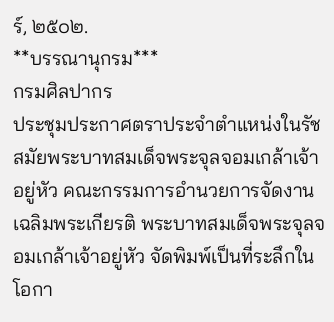ร์, ๒๕๐๒.
**บรรณานุกรม***
กรมศิลปากร
ประชุมประกาศตราประจำตำแหน่งในรัชสมัยพระบาทสมเด็จพระจุลจอมเกล้าเจ้าอยู่หัว คณะกรรมการอำนวยการจัดงานเฉลิมพระเกียรติ พระบาทสมเด็จพระจุลจอมเกล้าเจ้าอยู่หัว จัดพิมพ์เป็นที่ระลึกในโอกา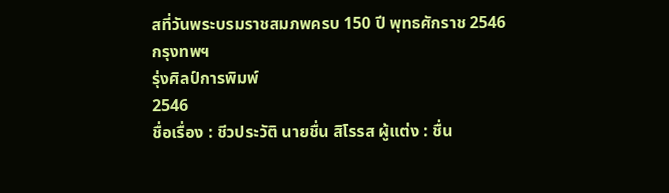สที่วันพระบรมราชสมภพครบ 150 ปี พุทธศักราช 2546
กรุงทพฯ
รุ่งศิลป์การพิมพ์
2546
ชื่อเรื่อง : ชีวประวัติ นายชื่น สิโรรส ผู้แต่ง : ชื่น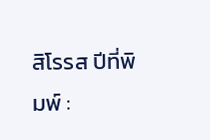สิโรรส ปีที่พิมพ์ :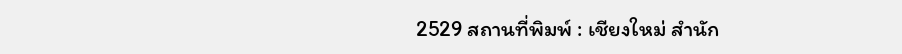2529 สถานที่พิมพ์ : เชียงใหม่ สำนัก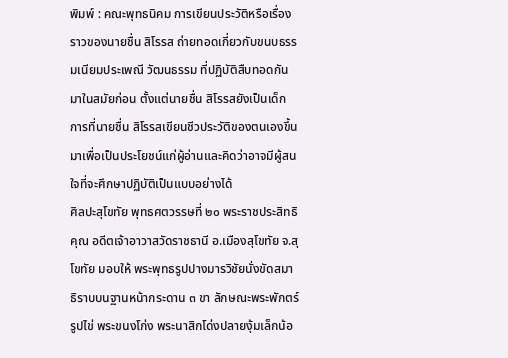พิมพ์ : คณะพุทธนิคม การเขียนประวัติหรือเรื่องราวของนายชื่น สิโรรส ถ่ายทอดเกี่ยวกับขนบธรรมเนียมประเพณี วัฒนธรรม ที่ปฏิบัติสืบทอดกันมาในสมัยก่อน ตั้งแต่นายชื่น สิโรรสยังเป็นเด็ก การที่นายชื่น สิโรรสเขียนชีวประวัติของตนเองขึ้นมาเพื่อเป็นประโยชน์แก่ผู้อ่านและคิดว่าอาจมีผู้สนใจที่จะศึกษาปฏิบัติเป็นแบบอย่างได้
ศิลปะสุโขทัย พุทธศตวรรษที่ ๒๐ พระราชประสิทธิคุณ อดีตเจ้าอาวาสวัดราชธานี อ.เมืองสุโขทัย จ.สุโขทัย มอบให้ พระพุทธรูปปางมารวิชัยนั่งขัดสมาธิราบบนฐานหน้ากระดาน ๓ ขา ลักษณะพระพักตร์รูปไข่ พระขนงโก่ง พระนาสิกโด่งปลายงุ้มเล็กน้อ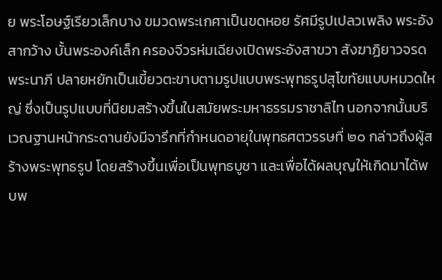ย พระโอษฐ์เรียวเล็กบาง ขมวดพระเกศาเป็นขดหอย รัศมีรูปเปลวเพลิง พระอังสากว้าง บั้นพระองค์เล็ก ครองจีวรห่มเฉียงเปิดพระอังสาขวา สังฆาฏิยาวจรดพระนาภี ปลายหยักเป็นเขี้ยวตะขาบตามรูปแบบพระพุทธรูปสุโขทัยแบบหมวดใหญ่ ซึ่งเป็นรูปแบบที่นิยมสร้างขึ้นในสมัยพระมหาธรรมราชาลิไท นอกจากนั้นบริเวณฐานหน้ากระดานยังมีจารึกที่กำหนดอายุในพุทธศตวรรษที่ ๒๐ กล่าวถึงผู้สร้างพระพุทธรูป โดยสร้างขึ้นเพื่อเป็นพุทธบูชา และเพื่อได้ผลบุญให้เกิดมาได้พบพ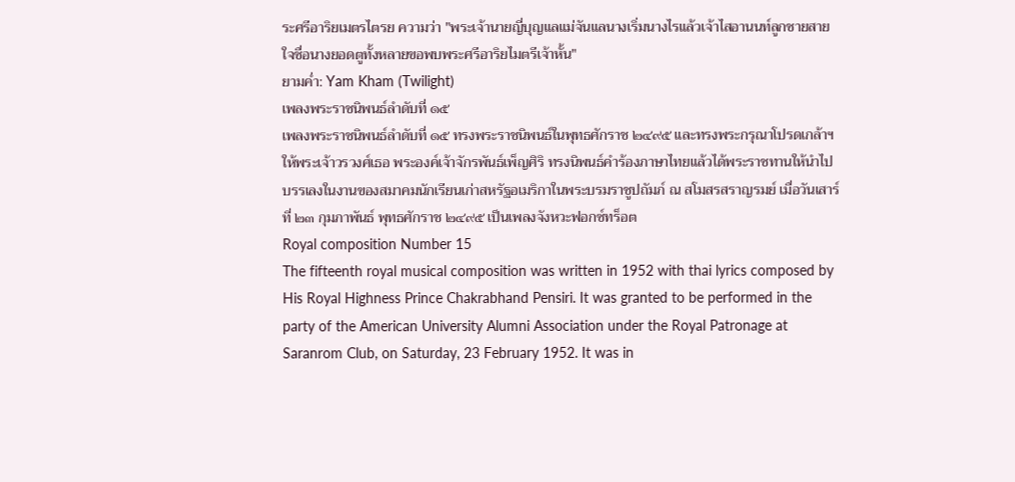ระศรีอาริยเมตรไตรย ความว่า "พระเจ้านายญี่บุญแลแม่จันแลนางเริ่มนางไรแล้วเจ้าไสอานนท์ลูกชายสายใจชื่อนางยอดตูทั้งหลายขอพบพระศรีอาริยไมตรีเจ้าหั้น"
ยามค่ำ: Yam Kham (Twilight)
เพลงพระราชนิพนธ์ลำดับที่ ๑๕
เพลงพระราชนิพนธ์ลำดับที่ ๑๕ ทรงพระราชนิพนธ์ในพุทธศักราช ๒๔๙๕ และทรงพระกรุณาโปรดเกล้าฯ ให้พระเจ้าวรวงศ์เธอ พระองค์เจ้าจักรพันธ์เพ็ญศิริ ทรงนิพนธ์คำร้องภาษาไทยแล้วได้พระราชทานให้นำไปบรรเลงในงานของสมาคมนักเรียนเก่าสหรัฐอเมริกาในพระบรมราชูปถัมภ์ ณ สโมสรสราญรมย์ เมื่อวันเสาร์ที่ ๒๓ กุมภาพันธ์ พุทธศักราช ๒๔๙๕ เป็นเพลงจังหวะฟอกซ์ทร็อต
Royal composition Number 15
The fifteenth royal musical composition was written in 1952 with thai lyrics composed by His Royal Highness Prince Chakrabhand Pensiri. It was granted to be performed in the party of the American University Alumni Association under the Royal Patronage at Saranrom Club, on Saturday, 23 February 1952. It was in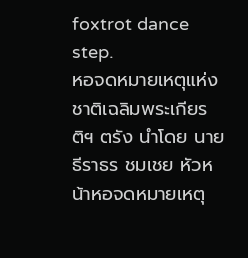foxtrot dance step.
หอจดหมายเหตุแห่งชาติเฉลิมพระเกียรติฯ ตรัง นำโดย นายธีราธร ชมเชย หัวหน้าหอจดหมายเหตุ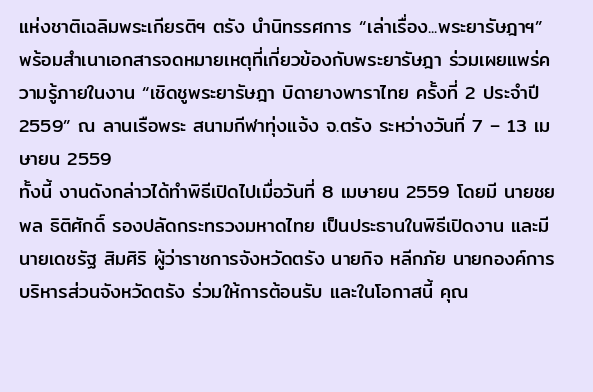แห่งชาติเฉลิมพระเกียรติฯ ตรัง นำนิทรรศการ “เล่าเรื่อง...พระยารัษฎาฯ” พร้อมสำเนาเอกสารจดหมายเหตุที่เกี่ยวข้องกับพระยารัษฎา ร่วมเผยแพร่ความรู้ภายในงาน “เชิดชูพระยารัษฎา บิดายางพาราไทย ครั้งที่ 2 ประจำปี 2559” ณ ลานเรือพระ สนามกีฬาทุ่งแจ้ง จ.ตรัง ระหว่างวันที่ 7 – 13 เมษายน 2559
ทั้งนี้ งานดังกล่าวได้ทำพิธีเปิดไปเมื่อวันที่ 8 เมษายน 2559 โดยมี นายชยพล ธิติศักดิ์ รองปลัดกระทรวงมหาดไทย เป็นประธานในพิธีเปิดงาน และมีนายเดชรัฐ สิมศิริ ผู้ว่าราชการจังหวัดตรัง นายกิจ หลีกภัย นายกองค์การบริหารส่วนจังหวัดตรัง ร่วมให้การต้อนรับ และในโอกาสนี้ คุณ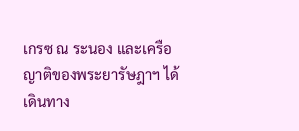เกรซ ณ ระนอง และเครือญาติของพระยารัษฎาฯ ได้เดินทาง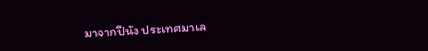มาจากปีนัง ประเทศมาเล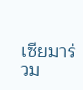เซียมาร่วม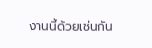งานนี้ด้วยเช่นกัน